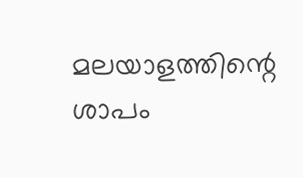മലയാളത്തിന്റെ ശാപം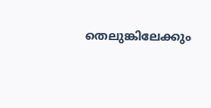തെലുങ്കിലേക്കും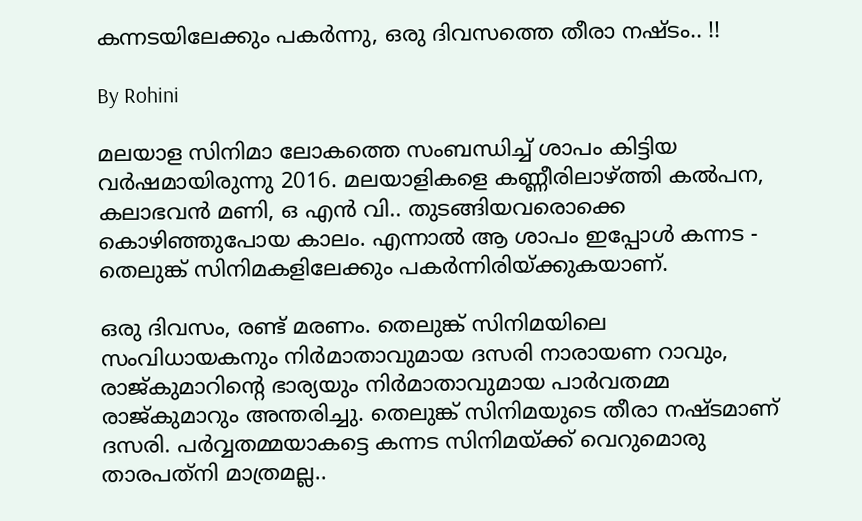കന്നടയിലേക്കും പകര്‍ന്നു, ഒരു ദിവസത്തെ തീരാ നഷ്ടം.. !!

By Rohini

മലയാള സിനിമാ ലോകത്തെ സംബന്ധിച്ച് ശാപം കിട്ടിയ വര്‍ഷമായിരുന്നു 2016. മലയാളികളെ കണ്ണീരിലാഴ്ത്തി കല്‍പന, കലാഭവന്‍ മണി, ഒ എന്‍ വി.. തുടങ്ങിയവരൊക്കെ കൊഴിഞ്ഞുപോയ കാലം. എന്നാല്‍ ആ ശാപം ഇപ്പോള്‍ കന്നട - തെലുങ്ക് സിനിമകളിലേക്കും പകര്‍ന്നിരിയ്ക്കുകയാണ്.

ഒരു ദിവസം, രണ്ട് മരണം. തെലുങ്ക് സിനിമയിലെ സംവിധായകനും നിര്‍മാതാവുമായ ദസരി നാരായണ റാവും, രാജ്കുമാറിന്റെ ഭാര്യയും നിര്‍മാതാവുമായ പാര്‍വതമ്മ രാജ്കുമാറും അന്തരിച്ചു. തെലുങ്ക് സിനിമയുടെ തീരാ നഷ്ടമാണ് ദസരി. പര്‍വ്വതമ്മയാകട്ടെ കന്നട സിനിമയ്ക്ക് വെറുമൊരു താരപത്‌നി മാത്രമല്ല..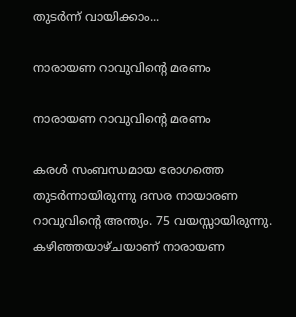തുടര്‍ന്ന് വായിക്കാം...

നാരായണ റാവുവിന്റെ മരണം

നാരായണ റാവുവിന്റെ മരണം

കരള്‍ സംബന്ധമായ രോഗത്തെ തുടര്‍ന്നായിരുന്നു ദസര നായാരണ റാവുവിന്റെ അന്ത്യം. 75 വയസ്സായിരുന്നു. കഴിഞ്ഞയാഴ്ചയാണ് നാരായണ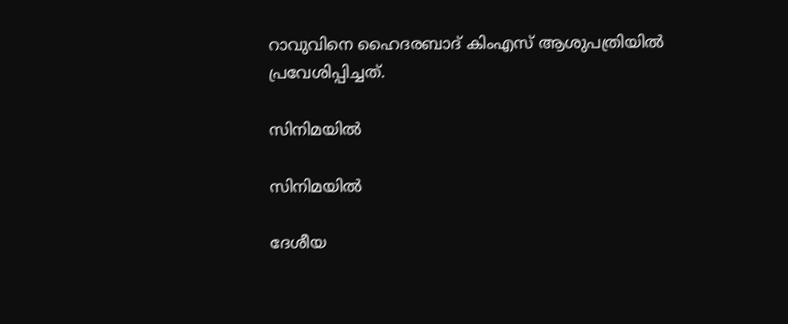റാവുവിനെ ഹൈദരബാദ് കിംഎസ് ആശുപത്രിയില്‍ പ്രവേശിപ്പിച്ചത്.

സിനിമയില്‍

സിനിമയില്‍

ദേശീയ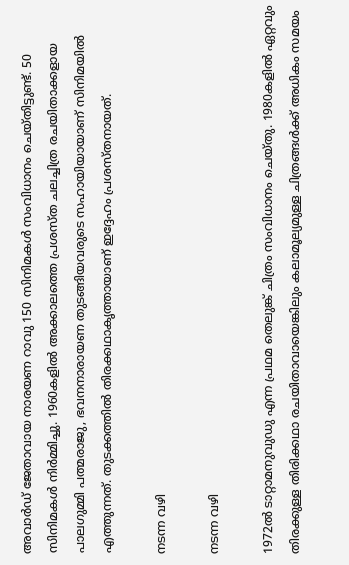അവാര്‍ഡ് ജേതാവായ നാരയണ റാവു 150 സിനിമകള്‍ സംവിധാനം ചെയ്തിട്ടുണ്ട്. 50 സിനിമകള്‍ നിര്‍മ്മിച്ചു. 1960കളില്‍ അക്കാലത്തെ പ്രശസ്ത ചലച്ചിത്ര രചയിതാക്കളായ പാലഗുമ്മി പത്മരാജു, ഭവനനാരായണ തുടങ്ങിയവരുടെ സഹായിയായാണ് സിനിമയില്‍ എത്തുന്നത്. തുടക്കത്തില്‍ തിരക്കഥാകൃത്തായാണ് ഇദ്ദേഹം പ്രശസ്തനായത്.

നടന്ന വഴി

നടന്ന വഴി

1972ല്‍ ടാറ്റാമനുവുഡു എന്ന പ്രഥമ തെലുങ്ക് ചിത്രം സംവിധാനം ചെയ്തു. 1980കളില്‍ ഏറ്റവും തിരക്കുള്ള തിരിക്കഥാ രചയിതാവായെങ്കിലും കലാമൂല്യമുള്ള ചിത്രങ്ങള്‍ക്ക് അധികം സമയം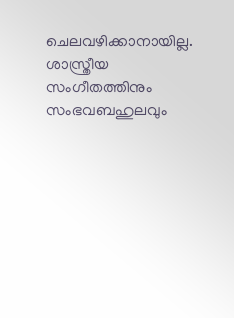ചെലവഴിക്കാനായില്ല. ശാസ്ത്രീയ സംഗീതത്തിനും സംഭവബഹുലവും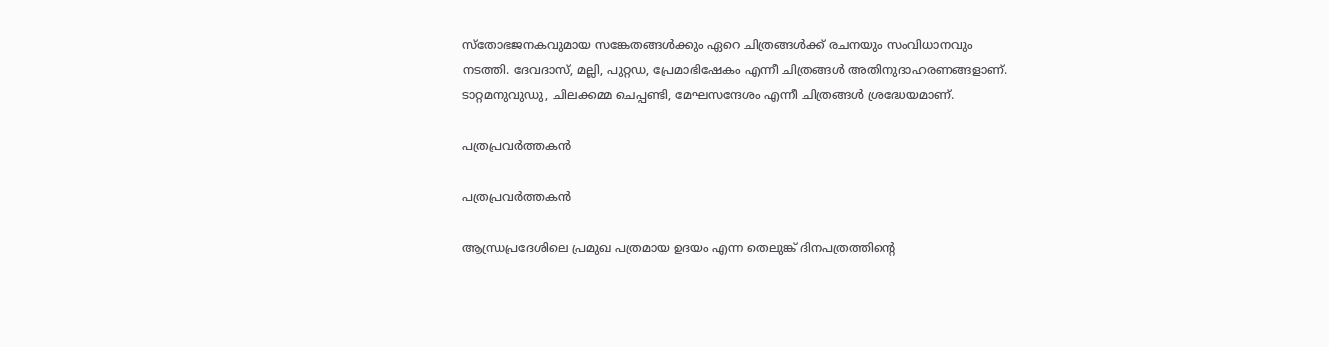സ്‌തോഭജനകവുമായ സങ്കേതങ്ങള്‍ക്കും ഏറെ ചിത്രങ്ങള്‍ക്ക് രചനയും സംവിധാനവും നടത്തി. ദേവദാസ്, മല്ലി, പുറ്റഡ, പ്രേമാഭിഷേകം എന്നീ ചിത്രങ്ങള്‍ അതിനുദാഹരണങ്ങളാണ്. ടാറ്റമനുവുഡു, ചിലക്കമ്മ ചെപ്പണ്ടി, മേഘസന്ദേശം എന്നീ ചിത്രങ്ങള്‍ ശ്രദ്ധേയമാണ്.

പത്രപ്രവര്‍ത്തകന്‍

പത്രപ്രവര്‍ത്തകന്‍

ആന്ധ്രപ്രദേശിലെ പ്രമുഖ പത്രമായ ഉദയം എന്ന തെലുങ്ക് ദിനപത്രത്തിന്റെ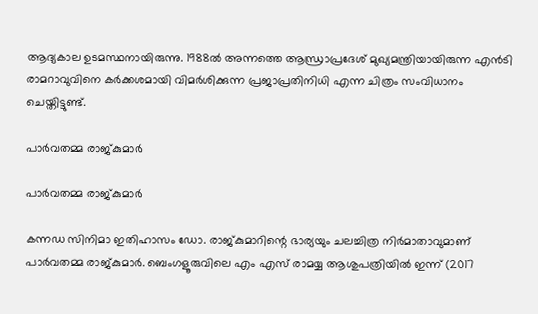ആദ്യകാല ഉടമസ്ഥനായിരുന്നു. 1988ല്‍ അന്നത്തെ ആന്ധ്രാപ്രദേശ് മുഖ്യമന്ത്രിയായിരുന്ന എന്‍ടി രാമറാവുവിനെ കര്‍ക്കശമായി വിമര്‍ശിക്കുന്ന പ്രജാപ്രതിനിധി എന്ന ചിത്രം സംവിധാനം ചെയ്തിട്ടുണ്ട്.

പാര്‍വതമ്മ രാജ്കുമാര്‍

പാര്‍വതമ്മ രാജ്കുമാര്‍

കന്നഡ സിനിമാ ഇതിഹാസം ഡോ. രാജ്കുമാറിന്റെ ഭാര്യയും ചലച്ചിത്ര നിര്‍മാതാവുമാണ് പാര്‍വതമ്മ രാജ്കുമാര്‍. ബെംഗളൂരുവിലെ എം എസ് രാമയ്യ ആശുപത്രിയില്‍ ഇന്ന് (2017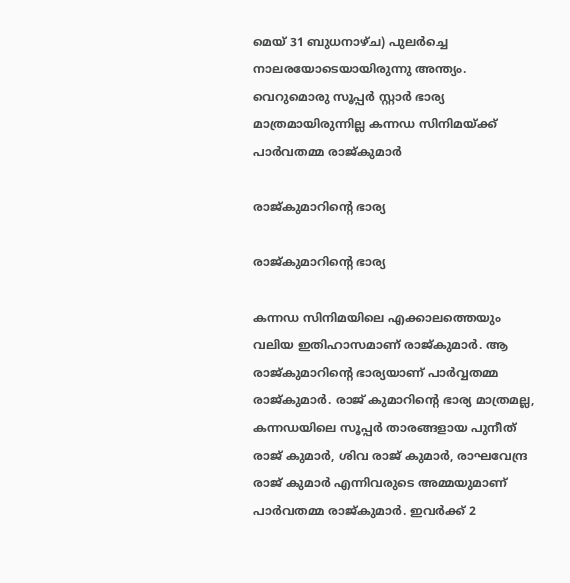മെയ് 31 ബുധനാഴ്ച) പുലര്‍ച്ചെ നാലരയോടെയായിരുന്നു അന്ത്യം. വെറുമൊരു സൂപ്പര്‍ സ്റ്റാര്‍ ഭാര്യ മാത്രമായിരുന്നില്ല കന്നഡ സിനിമയ്ക്ക് പാര്‍വതമ്മ രാജ്കുമാര്‍

രാജ്കുമാറിന്റെ ഭാര്യ

രാജ്കുമാറിന്റെ ഭാര്യ

കന്നഡ സിനിമയിലെ എക്കാലത്തെയും വലിയ ഇതിഹാസമാണ് രാജ്കുമാര്‍. ആ രാജ്കുമാറിന്റെ ഭാര്യയാണ് പാര്‍വ്വതമ്മ രാജ്കുമാര്‍. രാജ് കുമാറിന്റെ ഭാര്യ മാത്രമല്ല, കന്നഡയിലെ സൂപ്പര്‍ താരങ്ങളായ പുനീത് രാജ് കുമാര്‍, ശിവ രാജ് കുമാര്‍, രാഘവേന്ദ്ര രാജ് കുമാര്‍ എന്നിവരുടെ അമ്മയുമാണ് പാര്‍വതമ്മ രാജ്കുമാര്‍. ഇവര്‍ക്ക് 2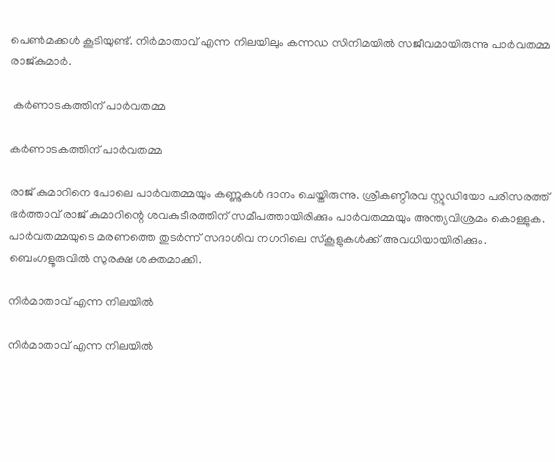പെണ്‍മക്കള്‍ കൂടിയുണ്ട്. നിര്‍മാതാവ് എന്ന നിലയിലും കന്നഡ സിനിമയില്‍ സജീവമായിരുന്നു പാര്‍വതമ്മ രാജ്കുമാര്‍.

 കര്‍ണാടകത്തിന് പാര്‍വതമ്മ

കര്‍ണാടകത്തിന് പാര്‍വതമ്മ

രാജ് കുമാറിനെ പോലെ പാര്‍വതമ്മയും കണ്ണുകള്‍ ദാനം ചെയ്തിരുന്നു. ശ്രീകണ്ഠീരവ സ്റ്റുഡിയോ പരിസരത്ത് ഭര്‍ത്താവ് രാജ് കുമാറിന്റെ ശവകുടീരത്തിന് സമീപത്തായിരിക്കും പാര്‍വതമ്മയും അന്ത്യവിശ്രമം കൊള്ളുക. പാര്‍വതമ്മയുടെ മരണത്തെ തുടര്‍ന്ന് സദാശിവ നഗറിലെ സ്‌കൂളുകള്‍ക്ക് അവധിയായിരിക്കും. ബെംഗളൂരുവില്‍ സുരക്ഷ ശക്തമാക്കി.

നിര്‍മാതാവ് എന്ന നിലയില്‍

നിര്‍മാതാവ് എന്ന നിലയില്‍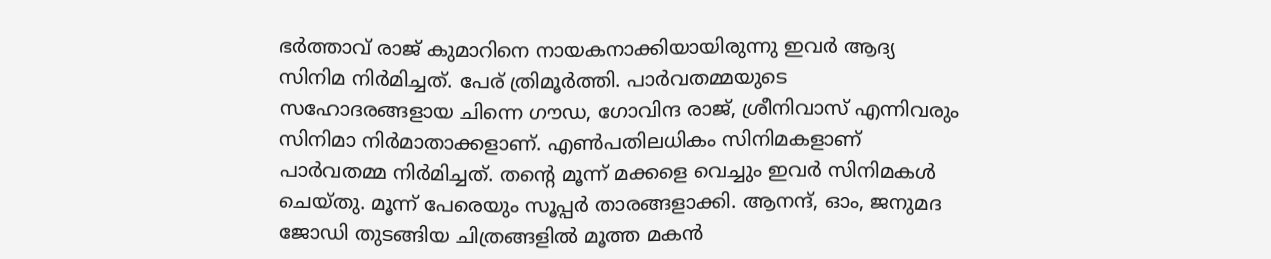ഭര്‍ത്താവ് രാജ് കുമാറിനെ നായകനാക്കിയായിരുന്നു ഇവര്‍ ആദ്യ സിനിമ നിര്‍മിച്ചത്. പേര് ത്രിമൂര്‍ത്തി. പാര്‍വതമ്മയുടെ സഹോദരങ്ങളായ ചിന്നെ ഗൗഡ, ഗോവിന്ദ രാജ്, ശ്രീനിവാസ് എന്നിവരും സിനിമാ നിര്‍മാതാക്കളാണ്. എണ്‍പതിലധികം സിനിമകളാണ് പാര്‍വതമ്മ നിര്‍മിച്ചത്. തന്റെ മൂന്ന് മക്കളെ വെച്ചും ഇവര്‍ സിനിമകള്‍ ചെയ്തു. മൂന്ന് പേരെയും സൂപ്പര്‍ താരങ്ങളാക്കി. ആനന്ദ്, ഓം, ജനുമദ ജോഡി തുടങ്ങിയ ചിത്രങ്ങളില്‍ മൂത്ത മകന്‍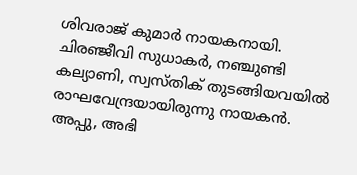ശിവരാജ് കുമാര്‍ നായകനായി. ചിരഞ്ജീവി സുധാകര്‍, നഞ്ചുണ്ടി കല്യാണി, സ്വസ്തിക് തുടങ്ങിയവയില്‍ രാഘവേന്ദ്രയായിരുന്നു നായകന്‍. അപ്പു, അഭി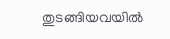തുടങ്ങിയവയില്‍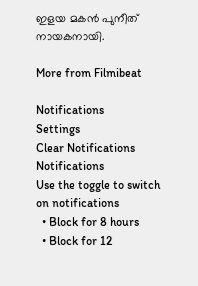ഇളയ മകന്‍ പുനീത് നായകനായി.

More from Filmibeat

Notifications
Settings
Clear Notifications
Notifications
Use the toggle to switch on notifications
  • Block for 8 hours
  • Block for 12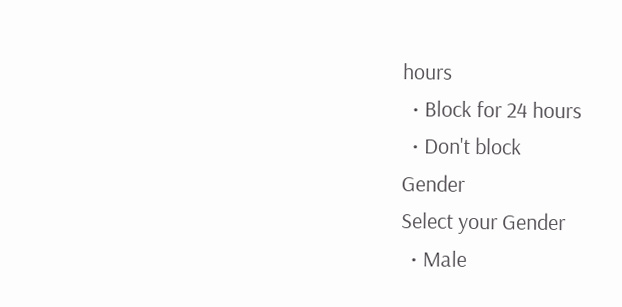hours
  • Block for 24 hours
  • Don't block
Gender
Select your Gender
  • Male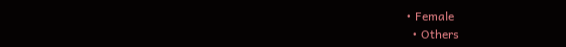• Female
  • Others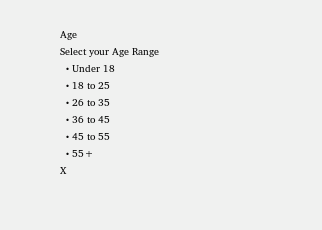Age
Select your Age Range
  • Under 18
  • 18 to 25
  • 26 to 35
  • 36 to 45
  • 45 to 55
  • 55+
X